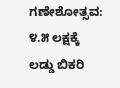ಗಣೇಶೋತ್ಸವ: ೪.೫ ಲಕ್ಷಕ್ಕೆ ಲಡ್ಡು ಬಿಕರಿ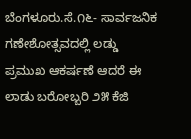ಬೆಂಗಳೂರು.ಸೆ.೧೬- ಸಾರ್ವಜನಿಕ ಗಣೇಶೋತ್ಸವದಲ್ಲಿ ಲಡ್ಡು ಪ್ರಮುಖ ಆಕರ್ಷಣೆ ಆದರೆ ಈ ಲಾಡು ಬರೋಬ್ಬರಿ ೨೫ ಕೆಜಿ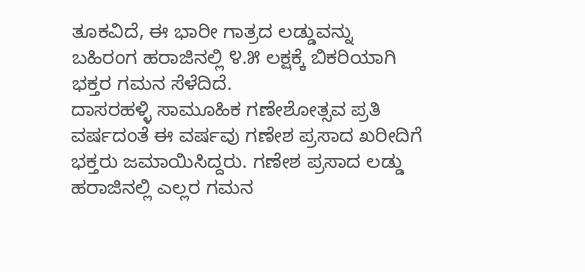ತೂಕವಿದೆ, ಈ ಭಾರೀ ಗಾತ್ರದ ಲಡ್ಡುವನ್ನು ಬಹಿರಂಗ ಹರಾಜಿನಲ್ಲಿ ೪.೫ ಲಕ್ಷಕ್ಕೆ ಬಿಕರಿಯಾಗಿ ಭಕ್ತರ ಗಮನ ಸೆಳೆದಿದೆ.
ದಾಸರಹಳ್ಳಿ ಸಾಮೂಹಿಕ ಗಣೇಶೋತ್ಸವ ಪ್ರತಿ ವರ್ಷದಂತೆ ಈ ವರ್ಷವು ಗಣೇಶ ಪ್ರಸಾದ ಖರೀದಿಗೆ ಭಕ್ತರು ಜಮಾಯಿಸಿದ್ದರು. ಗಣೇಶ ಪ್ರಸಾದ ಲಡ್ಡು ಹರಾಜಿನಲ್ಲಿ ಎಲ್ಲರ ಗಮನ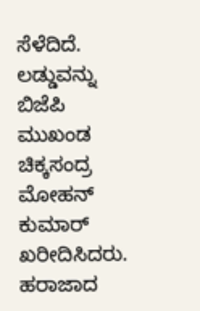ಸೆಳೆದಿದೆ.
ಲಡ್ಡುವನ್ನು ಬಿಜೆಪಿ ಮುಖಂಡ ಚಿಕ್ಕಸಂದ್ರ ಮೋಹನ್ ಕುಮಾರ್ ಖರೀದಿಸಿದರು. ಹರಾಜಾದ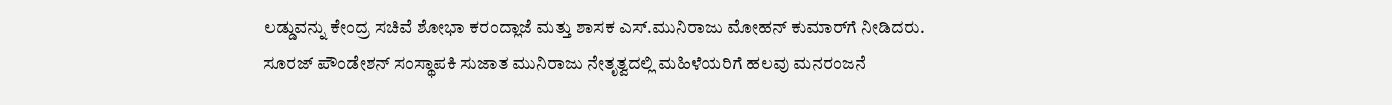ಲಡ್ಡುವನ್ನು ಕೇಂದ್ರ ಸಚಿವೆ ಶೋಭಾ ಕರಂದ್ಲಾಜೆ ಮತ್ತು ಶಾಸಕ ಎಸ್.ಮುನಿರಾಜು ಮೋಹನ್ ಕುಮಾರ್‌ಗೆ ನೀಡಿದರು.
ಸೂರಜ್ ಪೌಂಡೇಶನ್ ಸಂಸ್ಥಾಪಕಿ ಸುಜಾತ ಮುನಿರಾಜು ನೇತೃತ್ವದಲ್ಲಿ ಮಹಿಳೆಯರಿಗೆ ಹಲವು ಮನರಂಜನೆ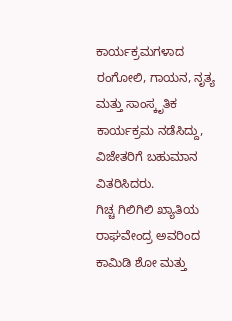ಕಾರ್ಯಕ್ರಮಗಳಾದ ರಂಗೋಲಿ, ಗಾಯನ, ನೃತ್ಯ ಮತ್ತು ಸಾಂಸ್ಕೃತಿಕ ಕಾರ್ಯಕ್ರಮ ನಡೆಸಿದ್ದು, ವಿಜೇತರಿಗೆ ಬಹುಮಾನ ವಿತರಿಸಿದರು.
ಗಿಚ್ಚ ಗಿಲಿಗಿಲಿ ಖ್ಯಾತಿಯ ರಾಘವೇಂದ್ರ ಅವರಿಂದ ಕಾಮಿಡಿ ಶೋ ಮತ್ತು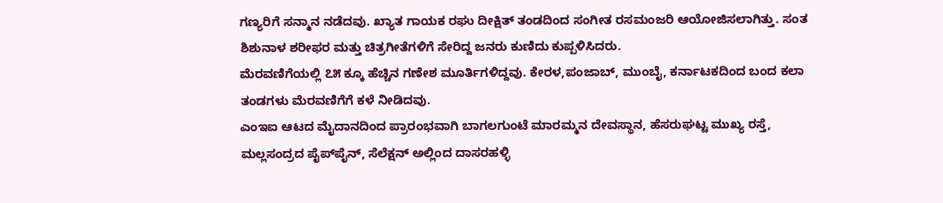ಗಣ್ಯರಿಗೆ ಸನ್ಮಾನ ನಡೆದವು. ಖ್ಯಾತ ಗಾಯಕ ರಘು ದೀಕ್ಷಿತ್ ತಂಡದಿಂದ ಸಂಗೀತ ರಸಮಂಜರಿ ಆಯೋಜಿಸಲಾಗಿತ್ತು. ಸಂತ ಶಿಶುನಾಳ ಶರೀಫರ ಮತ್ತು ಚಿತ್ರಗೀತೆಗಳಿಗೆ ಸೇರಿದ್ದ ಜನರು ಕುಣಿದು ಕುಪ್ಪಳಿಸಿದರು.
ಮೆರವಣಿಗೆಯಲ್ಲಿ ೭೫ ಕ್ಕೂ ಹೆಚ್ಚಿನ ಗಣೇಶ ಮೂರ್ತಿಗಳಿದ್ದವು. ಕೇರಳ,ಪಂಜಾಬ್, ಮುಂಬೈ, ಕರ್ನಾಟಕದಿಂದ ಬಂದ ಕಲಾ ತಂಡಗಳು ಮೆರವಣಿಗೆಗೆ ಕಳೆ ನೀಡಿದವು.
ಎಂಇಐ ಆಟದ ಮೈದಾನದಿಂದ ಪ್ರಾರಂಭವಾಗಿ ಬಾಗಲಗುಂಟೆ ಮಾರಮ್ಮನ ದೇವಸ್ಥಾನ, ಹೆಸರುಘಟ್ಟ ಮುಖ್ಯ ರಸ್ತೆ, ಮಲ್ಲಸಂದ್ರದ ಪೈಪ್‌ಪೈನ್, ಸೆಲೆಕ್ಷನ್ ಅಲ್ಲಿಂದ ದಾಸರಹಳ್ಳಿ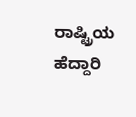ರಾಷ್ಟ್ರಿಯ ಹೆದ್ದಾರಿ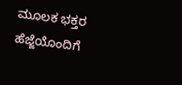ಮೂಲಕ ಭಕ್ತರ ಹೆಜ್ಜೆಯೊಂದಿಗೆ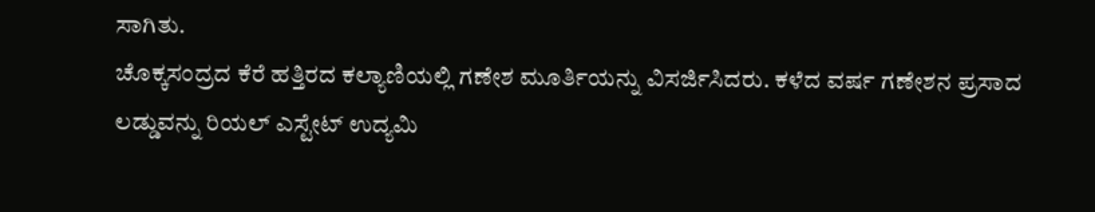ಸಾಗಿತು.
ಚೊಕ್ಕಸಂದ್ರದ ಕೆರೆ ಹತ್ತಿರದ ಕಲ್ಯಾಣಿಯಲ್ಲಿ ಗಣೇಶ ಮೂರ್ತಿಯನ್ನು ವಿಸರ್ಜಿಸಿದರು. ಕಳೆದ ವರ್ಷ ಗಣೇಶನ ಪ್ರಸಾದ ಲಡ್ಡುವನ್ನು ರಿಯಲ್ ಎಸ್ಟೇಟ್ ಉದ್ಯಮಿ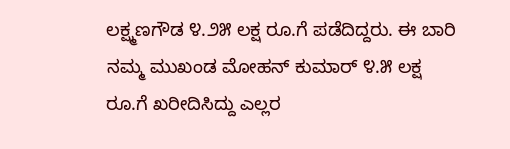ಲಕ್ಷ್ಮಣಗೌಡ ೪.೨೫ ಲಕ್ಷ ರೂ.ಗೆ ಪಡೆದಿದ್ದರು. ಈ ಬಾರಿ ನಮ್ಮ ಮುಖಂಡ ಮೋಹನ್ ಕುಮಾರ್ ೪.೫ ಲಕ್ಷ ರೂ.ಗೆ ಖರೀದಿಸಿದ್ದು ಎಲ್ಲರ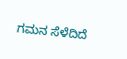ಗಮನ ಸೆಳೆದಿದೆ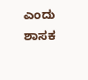ಎಂದು ಶಾಸಕ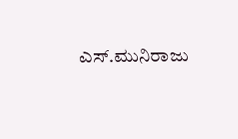ಎಸ್.ಮುನಿರಾಜು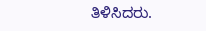ತಿಳಿಸಿದರು.